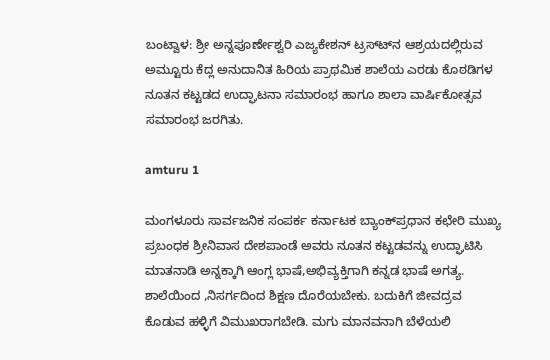ಬಂಟ್ವಾಳ: ಶ್ರೀ ಅನ್ನಪೂರ್ಣೇಶ್ವರಿ ಎಜ್ಯಕೇಶನ್ ಟ್ರಸ್ಟ್‍ನ ಆಶ್ರಯದಲ್ಲಿರುವ ಅಮ್ಟೂರು ಕೆದ್ಲ ಅನುದಾನಿತ ಹಿರಿಯ ಪ್ರಾಥಮಿಕ ಶಾಲೆಯ ಎರಡು ಕೊಠಡಿಗಳ ನೂತನ ಕಟ್ಟಡದ ಉದ್ಘಾಟನಾ ಸಮಾರಂಭ ಹಾಗೂ ಶಾಲಾ ವಾರ್ಷಿಕೋತ್ಸವ ಸಮಾರಂಭ ಜರಗಿತು.

amturu 1

ಮಂಗಳೂರು ಸಾರ್ವಜನಿಕ ಸಂಪರ್ಕ ಕರ್ನಾಟಕ ಬ್ಯಾಂಕ್‍ಪ್ರಧಾನ ಕಛೇರಿ ಮುಖ್ಯ ಪ್ರಬಂಧಕ ಶ್ರೀನಿವಾಸ ದೇಶಪಾಂಡೆ ಅವರು ನೂತನ ಕಟ್ಟಡವನ್ನು ಉದ್ಘಾಟಿಸಿ ಮಾತನಾಡಿ ಅನ್ನಕ್ಕಾಗಿ ಆಂಗ್ಲ ಭಾಷೆ,ಅಭಿವ್ಯಕ್ತಿಗಾಗಿ ಕನ್ನಡ ಭಾಷೆ ಅಗತ್ಯ. ಶಾಲೆಯಿಂದ ,ನಿಸರ್ಗದಿಂದ ಶಿಕ್ಷಣ ದೊರೆಯಬೇಕು. ಬದುಕಿಗೆ ಜೀವದ್ರವ ಕೊಡುವ ಹಳ್ಳಿಗೆ ವಿಮುಖರಾಗಬೇಡಿ. ಮಗು ಮಾನವನಾಗಿ ಬೆಳೆಯಲಿ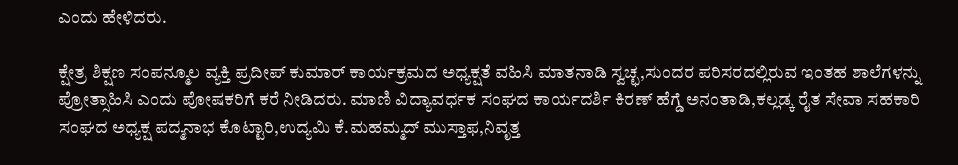ಎಂದು ಹೇಳಿದರು.

ಕ್ಷೇತ್ರ ಶಿಕ್ಷಣ ಸಂಪನ್ಮೂಲ ವ್ಯಕ್ತಿ ಪ್ರದೀಪ್ ಕುಮಾರ್ ಕಾರ್ಯಕ್ರಮದ ಅಧ್ಯಕ್ಷತೆ ವಹಿಸಿ ಮಾತನಾಡಿ ಸ್ವಚ್ಛ,ಸುಂದರ ಪರಿಸರದಲ್ಲಿರುವ ಇಂತಹ ಶಾಲೆಗಳನ್ನು ಪ್ರೋತ್ಸಾಹಿಸಿ ಎಂದು ಪೋಷಕರಿಗೆ ಕರೆ ನೀಡಿದರು. ಮಾಣಿ ವಿದ್ಯಾವರ್ಧಕ ಸಂಘದ ಕಾರ್ಯದರ್ಶಿ ಕಿರಣ್ ಹೆಗ್ಡೆ ಅನಂತಾಡಿ,ಕಲ್ಲಡ್ಕ ರೈತ ಸೇವಾ ಸಹಕಾರಿ ಸಂಘದ ಅಧ್ಯಕ್ಷ ಪದ್ಮನಾಭ ಕೊಟ್ಟಾರಿ,ಉದ್ಯಮಿ ಕೆ.ಮಹಮ್ಮದ್ ಮುಸ್ತಾಫ,ನಿವೃತ್ತ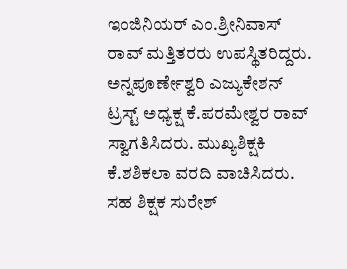ಇಂಜಿನಿಯರ್ ಎಂ.ಶ್ರೀನಿವಾಸ್ ರಾವ್ ಮತ್ತಿತರರು ಉಪಸ್ಥಿತರಿದ್ದರು. ಅನ್ನಪೂರ್ಣೇಶ್ವರಿ ಎಜ್ಯುಕೇಶನ್ ಟ್ರಸ್ಟ್ ಅಧ್ಯಕ್ಷ ಕೆ.ಪರಮೇಶ್ವರ ರಾವ್ ಸ್ವಾಗತಿಸಿದರು. ಮುಖ್ಯಶಿಕ್ಷಕಿ ಕೆ.ಶಶಿಕಲಾ ವರದಿ ವಾಚಿಸಿದರು. ಸಹ ಶಿಕ್ಷಕ ಸುರೇಶ್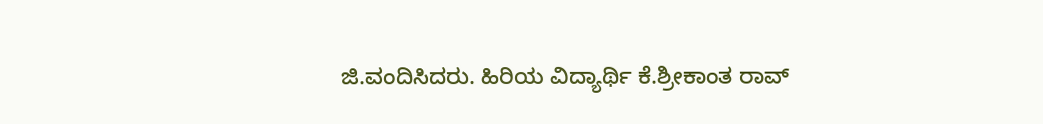ಜಿ.ವಂದಿಸಿದರು. ಹಿರಿಯ ವಿದ್ಯಾರ್ಥಿ ಕೆ.ಶ್ರೀಕಾಂತ ರಾವ್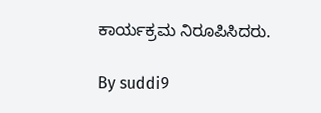ಕಾರ್ಯಕ್ರಮ ನಿರೂಪಿಸಿದರು.

By suddi9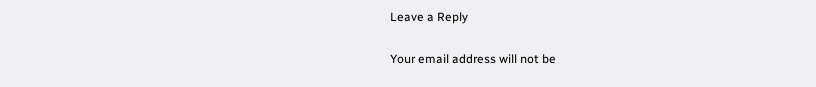Leave a Reply

Your email address will not be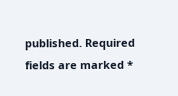published. Required fields are marked *